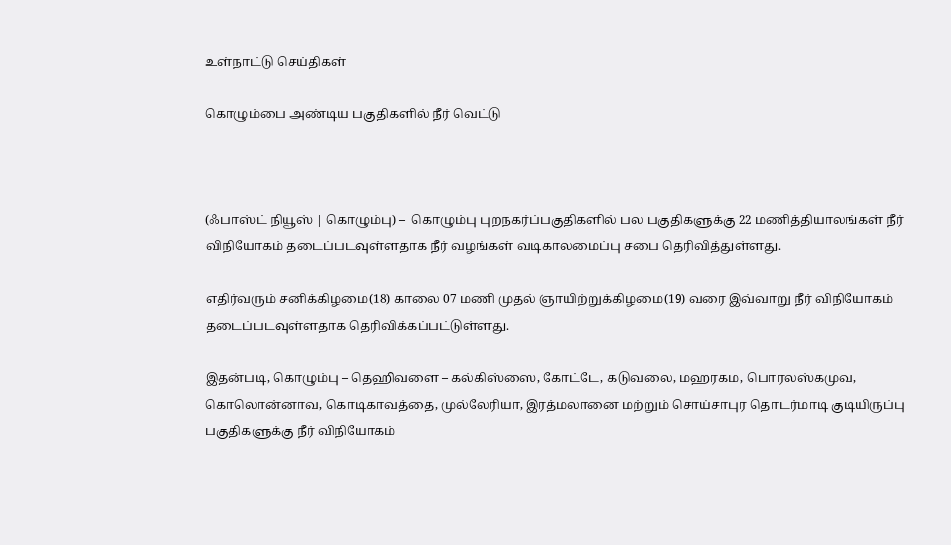உள்நாட்டு செய்திகள்

கொழும்பை அண்டிய பகுதிகளில் நீர் வெட்டு



(ஃபாஸ்ட் நியூஸ் | கொழும்பு) –  கொழும்பு புறநகர்ப்பகுதிகளில் பல பகுதிகளுக்கு 22 மணித்தியாலங்கள் நீர் விநியோகம் தடைப்படவுள்ளதாக நீர் வழங்கள் வடிகாலமைப்பு சபை தெரிவித்துள்ளது.

எதிர்வரும் சனிக்கிழமை(18) காலை 07 மணி முதல் ஞாயிற்றுக்கிழமை(19) வரை இவ்வாறு நீர் விநியோகம் தடைப்படவுள்ளதாக தெரிவிக்கப்பட்டுள்ளது.

இதன்படி, கொழும்பு – தெஹிவளை – கல்கிஸ்ஸை, கோட்டே, கடுவலை, மஹரகம, பொரலஸ்கமுவ, கொலொன்னாவ, கொடிகாவத்தை, முல்லேரியா, இரத்மலானை மற்றும் சொய்சாபுர தொடர்மாடி குடியிருப்பு பகுதிகளுக்கு நீர் விநியோகம்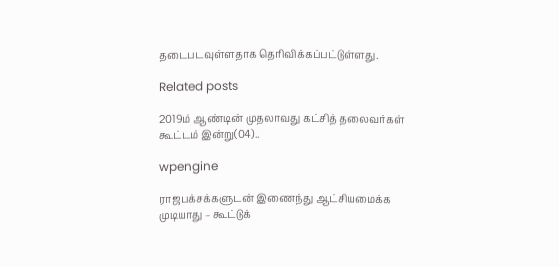தடைபடவுள்ளதாக தெரிவிக்கப்பட்டுள்ளது.

Related posts

2019ம் ஆண்டின் முதலாவது கட்சித் தலைவர்கள் கூட்டம் இன்று(04)..

wpengine

ராஜபக்சக்களுடன் இணைந்து ஆட்சியமைக்க முடியாது – கூட்டுக்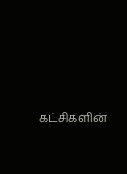கட்சிகளின்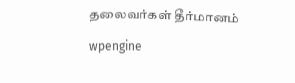தலைவர்கள் தீர்மானம்

wpengine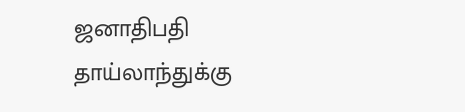ஜனாதிபதி தாய்லாந்துக்கு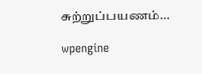சுற்றுப்பயணம்…

wpengine